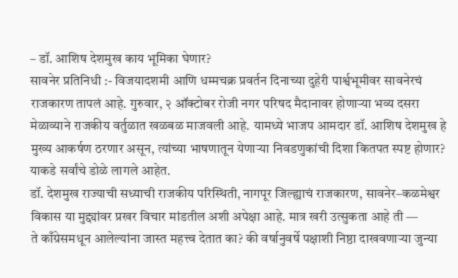– डॉ. आशिष देशमुख काय भूमिका घेणार?
सावनेर प्रतिनिधी :- विजयादशमी आणि धम्मचक्र प्रवर्तन दिनाच्या दुहेरी पार्श्वभूमीवर सावनेरचं राजकारण तापलं आहे. गुरुवार, २ ऑक्टोबर रोजी नगर परिषद मैदानावर होणाऱ्या भव्य दसरा मेळाव्याने राजकीय वर्तुळात खळबळ माजवली आहे. यामध्ये भाजप आमदार डॉ. आशिष देशमुख हे मुख्य आकर्षण ठरणार असून, त्यांच्या भाषणातून येणाऱ्या निवडणुकांची दिशा कितपत स्पष्ट होणार? याकडे सर्वांचे डोळे लागले आहेत.
डॉ. देशमुख राज्याची सध्याची राजकीय परिस्थिती, नागपूर जिल्ह्याचं राजकारण, सावनेर–कळमेश्वर विकास या मुद्द्यांवर प्रखर विचार मांडतील अशी अपेक्षा आहे. मात्र खरी उत्सुकता आहे ती —
ते काँग्रेसमधून आलेल्यांना जास्त महत्त्व देतात का? की वर्षानुवर्षे पक्षाशी निष्ठा दाखवणाऱ्या जुन्या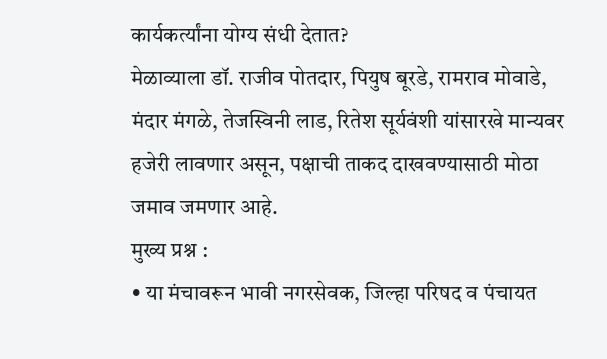कार्यकर्त्यांना योग्य संधी देतात?
मेळाव्याला डॉ. राजीव पोतदार, पियुष बूरडे, रामराव मोवाडे, मंदार मंगळे, तेजस्विनी लाड, रितेश सूर्यवंशी यांसारखे मान्यवर हजेरी लावणार असून, पक्षाची ताकद दाखवण्यासाठी मोठा जमाव जमणार आहे.
मुख्य प्रश्न :
• या मंचावरून भावी नगरसेवक, जिल्हा परिषद व पंचायत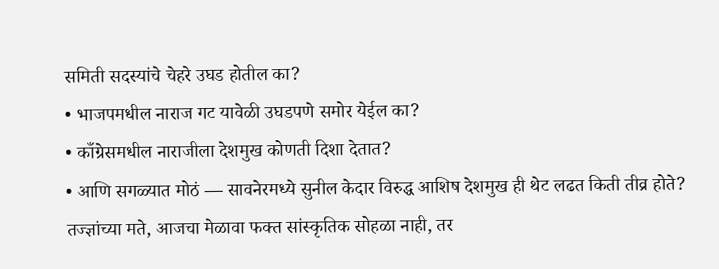समिती सदस्यांचे चेहरे उघड होतील का?
• भाजपमधील नाराज गट यावेळी उघडपणे समोर येईल का?
• काँग्रेसमधील नाराजीला देशमुख कोणती दिशा देतात?
• आणि सगळ्यात मोठं — सावनेरमध्ये सुनील केदार विरुद्ध आशिष देशमुख ही थेट लढत किती तीव्र होते?
तज्ज्ञांच्या मते, आजचा मेळावा फक्त सांस्कृतिक सोहळा नाही, तर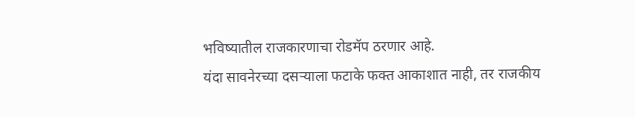भविष्यातील राजकारणाचा रोडमॅप ठरणार आहे.
यंदा सावनेरच्या दसऱ्याला फटाके फक्त आकाशात नाही, तर राजकीय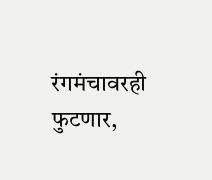रंगमंचावरही फुटणार,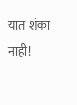यात शंका नाही!